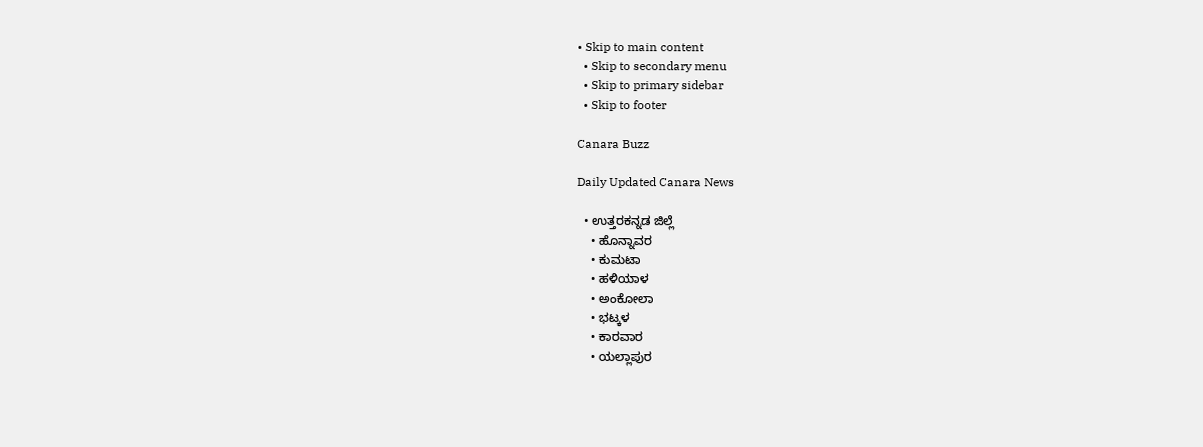• Skip to main content
  • Skip to secondary menu
  • Skip to primary sidebar
  • Skip to footer

Canara Buzz

Daily Updated Canara News

  • ಉತ್ತರಕನ್ನಡ ಜಿಲ್ಲೆ
    • ಹೊನ್ನಾವರ
    • ಕುಮಟಾ
    • ಹಳಿಯಾಳ
    • ಅಂಕೋಲಾ
    • ಭಟ್ಕಳ
    • ಕಾರವಾರ
    • ಯಲ್ಲಾಪುರ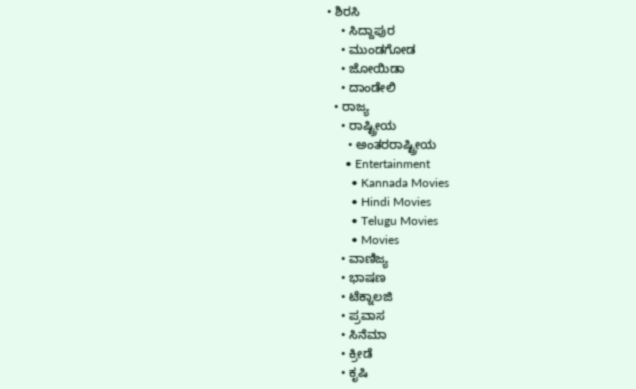• ಶಿರಸಿ
    • ಸಿದ್ದಾಪುರ
    • ಮುಂಡಗೋಡ
    • ಜೋಯಿಡಾ
    • ದಾಂಡೇಲಿ
  • ರಾಜ್ಯ
    • ರಾಷ್ಟ್ರೀಯ
      • ಅಂತರರಾಷ್ಟ್ರೀಯ
      • Entertainment
        • Kannada Movies
        • Hindi Movies
        • Telugu Movies
        • Movies
    • ವಾಣಿಜ್ಯ
    • ಭಾಷಣ
    • ಟೆಕ್ನಾಲಜಿ
    • ಪ್ರವಾಸ
    • ಸಿನೆಮಾ
    • ಕ್ರೀಡೆ
    • ಕೃಷಿ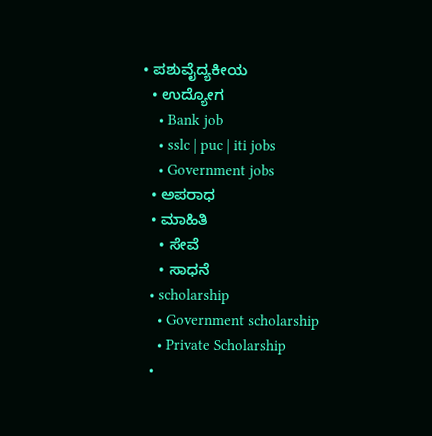• ಪಶುವೈದ್ಯಕೀಯ
  • ಉದ್ಯೋಗ
    • Bank job
    • sslc | puc | iti jobs
    • Government jobs
  • ಅಪರಾಧ
  • ಮಾಹಿತಿ
    • ಸೇವೆ
    • ಸಾಧನೆ
  • scholarship
    • Government scholarship
    • Private Scholarship
  •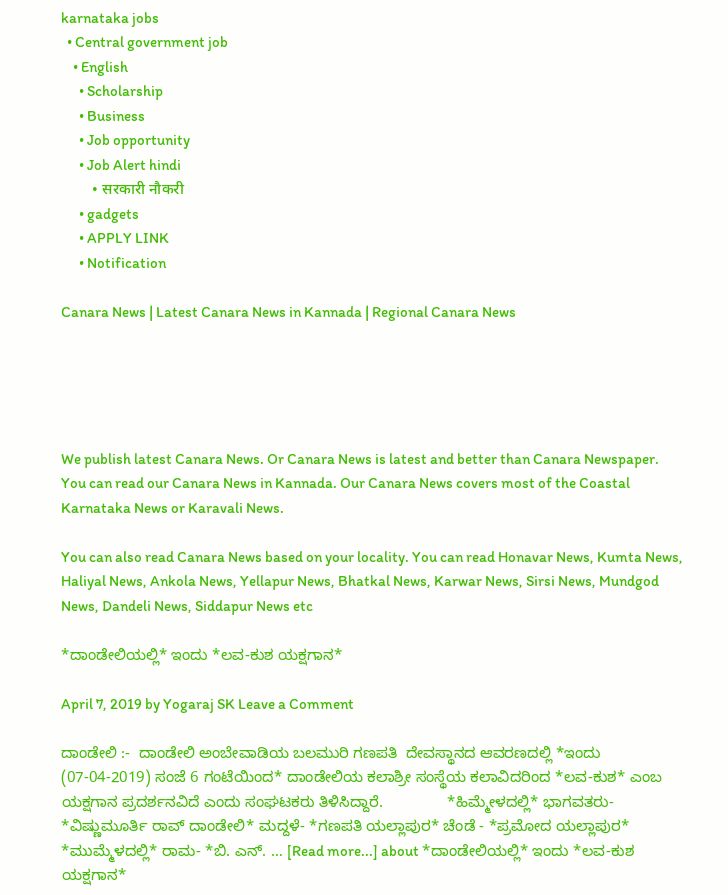karnataka jobs
  • Central government job
    • English
      • Scholarship
      • Business
      • Job opportunity
      • Job Alert hindi
        • सरकारी नौकरी
      • gadgets
      • APPLY LINK
      • Notification

Canara News | Latest Canara News in Kannada | Regional Canara News





We publish latest Canara News. Or Canara News is latest and better than Canara Newspaper. You can read our Canara News in Kannada. Our Canara News covers most of the Coastal Karnataka News or Karavali News.

You can also read Canara News based on your locality. You can read Honavar News, Kumta News, Haliyal News, Ankola News, Yellapur News, Bhatkal News, Karwar News, Sirsi News, Mundgod News, Dandeli News, Siddapur News etc

*ದಾಂಡೇಲಿಯಲ್ಲಿ* ಇಂದು *ಲವ-ಕುಶ ಯಕ್ಷಗಾನ*

April 7, 2019 by Yogaraj SK Leave a Comment

ದಾಂಡೇಲಿ :-  ದಾಂಡೇಲಿ ಅಂಬೇವಾಡಿಯ ಬಲಮುರಿ ಗಣಪತಿ  ದೇವಸ್ಥಾನದ ಆವರಣದಲ್ಲಿ *ಇಂದು (07-04-2019) ಸಂಜೆ 6 ಗಂಟೆಯಿಂದ* ದಾಂಡೇಲಿಯ ಕಲಾಶ್ರೀ ಸಂಸ್ಥೆಯ ಕಲಾವಿದರಿಂದ *ಲವ-ಕುಶ* ಎಂಬ ಯಕ್ಷಗಾನ ಪ್ರದರ್ಶನವಿದೆ ಎಂದು ಸಂಘಟಕರು ತಿಳಿಸಿದ್ದಾರೆ.               *ಹಿಮ್ಮೇಳದಲ್ಲಿ* ಭಾಗವತರು- *ವಿಷ್ಣುಮೂರ್ತಿ ರಾವ್ ದಾಂಡೇಲಿ* ಮದ್ದಳೆ- *ಗಣಪತಿ ಯಲ್ಲಾಪುರ* ಚೆಂಡೆ - *ಪ್ರಮೋದ ಯಲ್ಲಾಪುರ*           *ಮುಮ್ಮೆಳದಲ್ಲಿ* ರಾಮ- *ಬಿ. ಎನ್. … [Read more...] about *ದಾಂಡೇಲಿಯಲ್ಲಿ* ಇಂದು *ಲವ-ಕುಶ ಯಕ್ಷಗಾನ*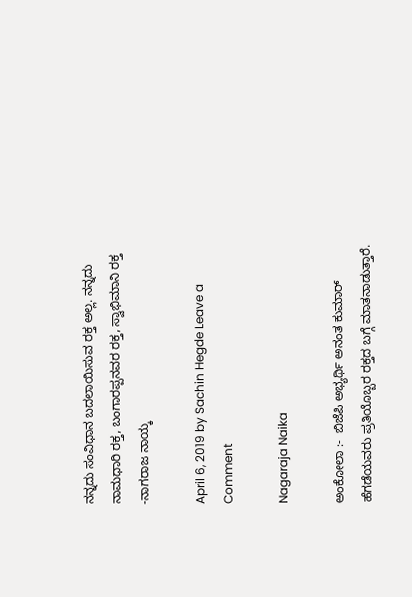ನನ್ನದು ಸಂವಿಧಾನ ಬದಲಾಯಿಸುವ ರಕ್ತ ಅಲ್ಲ. ನನ್ನದು ನಾಮಧಾರಿ ರಕ್ತ, ಬಂಗಾರಪ್ಪನವರ ರಕ್ತ, ಸ್ವಾಭಿಮಾನಿ ರಕ್ತ -ನಾಗರಾಜ ನಾಯ್ಕ

April 6, 2019 by Sachin Hegde Leave a Comment

Nagaraja Naika

ಅಂಕೋಲಾ :-  ಬಿಜೆಪಿ ಅಭ್ಯರ್ಥಿ ಅನಂತ ಕುಮಾರ್ ಹೆಗಡೆಯವರು ಪ್ರತಿಯೊಬ್ಬರ ರಕ್ತದ ಬಗ್ಗೆ ಮಾತನಾಡುತ್ತಾರೆ.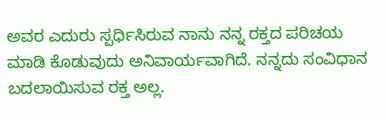ಅವರ ಎದುರು ಸ್ಪರ್ಧಿಸಿರುವ ನಾನು ನನ್ನ ರಕ್ತದ ಪರಿಚಯ ಮಾಡಿ ಕೊಡುವುದು ಅನಿವಾರ್ಯವಾಗಿದೆ. ನನ್ನದು ಸಂವಿಧಾನ ಬದಲಾಯಿಸುವ ರಕ್ತ ಅಲ್ಲ.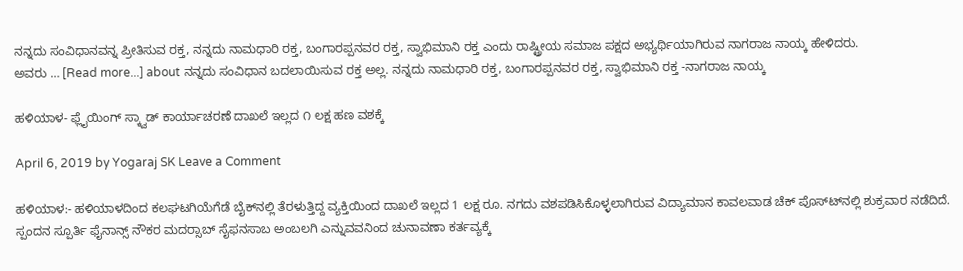ನನ್ನದು ಸಂವಿಧಾನವನ್ನ ಪ್ರೀತಿಸುವ ರಕ್ತ, ನನ್ನದು ನಾಮಧಾರಿ ರಕ್ತ, ಬಂಗಾರಪ್ಪನವರ ರಕ್ತ, ಸ್ವಾಭಿಮಾನಿ ರಕ್ತ ಎಂದು ರಾಷ್ಟ್ರೀಯ ಸಮಾಜ ಪಕ್ಷದ ಅಭ್ಯರ್ಥಿಯಾಗಿರುವ ನಾಗರಾಜ ನಾಯ್ಕ ಹೇಳಿದರು.                   ಅವರು … [Read more...] about ನನ್ನದು ಸಂವಿಧಾನ ಬದಲಾಯಿಸುವ ರಕ್ತ ಅಲ್ಲ. ನನ್ನದು ನಾಮಧಾರಿ ರಕ್ತ, ಬಂಗಾರಪ್ಪನವರ ರಕ್ತ, ಸ್ವಾಭಿಮಾನಿ ರಕ್ತ -ನಾಗರಾಜ ನಾಯ್ಕ

ಹಳಿಯಾಳ- ಫ್ಲೈಯಿಂಗ್ ಸ್ಕ್ವಾಡ್ ಕಾರ್ಯಾಚರಣೆ ದಾಖಲೆ ಇಲ್ಲದ ೧ ಲಕ್ಷ ಹಣ ವಶಕ್ಕೆ

April 6, 2019 by Yogaraj SK Leave a Comment

ಹಳಿಯಾಳ:- ಹಳಿಯಾಳದಿಂದ ಕಲಘಟಗಿಯೆಗೆಡೆ ಬೈಕ್‍ನಲ್ಲಿ ತೆರಳುತ್ತಿದ್ದ ವ್ಯಕ್ತಿಯಿಂದ ದಾಖಲೆ ಇಲ್ಲದ 1 ಲಕ್ಷ ರೂ. ನಗದು ವಶಪಡಿಸಿಕೊಳ್ಳಲಾಗಿರುವ ವಿದ್ಯಾಮಾನ ಕಾವಲವಾಡ ಚೆಕ್ ಪೊಸ್ಟ್‍ನಲ್ಲಿ ಶುಕ್ರವಾರ ನಡೆದಿದೆ. ಸ್ಪಂದನ ಸ್ಪೂರ್ತಿ ಫೈನಾನ್ಸ್ ನೌಕರ ಮದರ್‍ಸಾಬ್ ಸೈಫನಸಾಬ ಅಂಬಲಗಿ ಎನ್ನುವವನಿಂದ ಚುನಾವಣಾ ಕರ್ತವ್ಯಕ್ಕೆ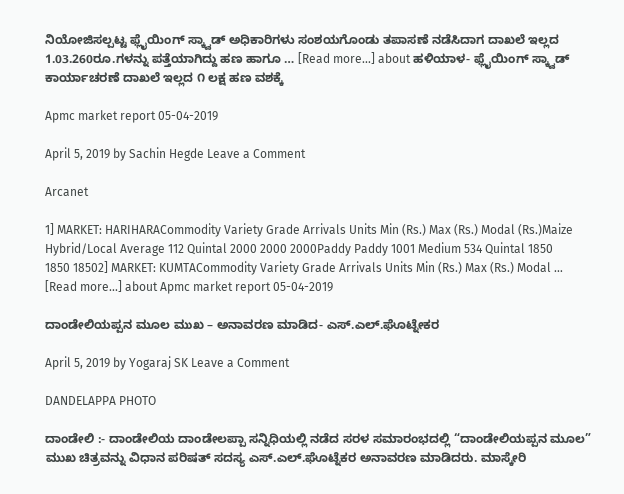ನಿಯೋಜಿಸಲ್ಪಟ್ಟ ಫ್ಲೈಯಿಂಗ್ ಸ್ಕ್ವಾಡ್ ಅಧಿಕಾರಿಗಳು ಸಂಶಯಗೊಂಡು ತಪಾಸಣೆ ನಡೆಸಿದಾಗ ದಾಖಲೆ ಇಲ್ಲದ 1.03.260ರೂ.ಗಳನ್ನು ಪತ್ತೆಯಾಗಿದ್ದು ಹಣ ಹಾಗೂ … [Read more...] about ಹಳಿಯಾಳ- ಫ್ಲೈಯಿಂಗ್ ಸ್ಕ್ವಾಡ್ ಕಾರ್ಯಾಚರಣೆ ದಾಖಲೆ ಇಲ್ಲದ ೧ ಲಕ್ಷ ಹಣ ವಶಕ್ಕೆ

Apmc market report 05-04-2019

April 5, 2019 by Sachin Hegde Leave a Comment

Arcanet

1] MARKET: HARIHARACommodity Variety Grade Arrivals Units Min (Rs.) Max (Rs.) Modal (Rs.)Maize Hybrid/Local Average 112 Quintal 2000 2000 2000Paddy Paddy 1001 Medium 534 Quintal 1850 1850 18502] MARKET: KUMTACommodity Variety Grade Arrivals Units Min (Rs.) Max (Rs.) Modal … [Read more...] about Apmc market report 05-04-2019

ದಾಂಡೇಲಿಯಪ್ಪನ ಮೂಲ ಮುಖ – ಅನಾವರಣ ಮಾಡಿದ- ಎಸ್.ಎಲ್.ಘೊಟ್ನೇಕರ

April 5, 2019 by Yogaraj SK Leave a Comment

DANDELAPPA PHOTO

ದಾಂಡೇಲಿ :- ದಾಂಡೇಲಿಯ ದಾಂಡೇಲಪ್ಪಾ ಸನ್ನಿಧಿಯಲ್ಲಿ ನಡೆದ ಸರಳ ಸಮಾರಂಭದಲ್ಲಿ “ದಾಂಡೇಲಿಯಪ್ಪನ ಮೂಲ” ಮುಖ ಚಿತ್ರವನ್ನು ವಿಧಾನ ಪರಿಷತ್ ಸದಸ್ಯ ಎಸ್.ಎಲ್.ಘೊಟ್ನೆಕರ ಅನಾವರಣ ಮಾಡಿದರು. ಮಾಸ್ಕೇರಿ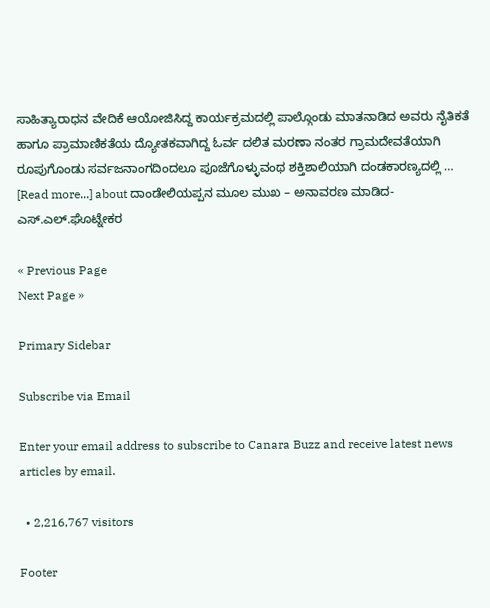ಸಾಹಿತ್ಯಾರಾಧನ ವೇದಿಕೆ ಆಯೋಜಿಸಿದ್ದ ಕಾರ್ಯಕ್ರಮದಲ್ಲಿ ಪಾಲ್ಗೊಂಡು ಮಾತನಾಡಿದ ಅವರು ನೈತಿಕತೆ ಹಾಗೂ ಪ್ರಾಮಾಣಿಕತೆಯ ದ್ಯೋತಕವಾಗಿದ್ದ ಓರ್ವ ದಲಿತ ಮರಣಾ ನಂತರ ಗ್ರಾಮದೇವತೆಯಾಗಿ ರೂಪುಗೊಂಡು ಸರ್ವಜನಾಂಗದಿಂದಲೂ ಪೂಜೆಗೊಳ್ಳುವಂಥ ಶಕ್ತಿಶಾಲಿಯಾಗಿ ದಂಡಕಾರಣ್ಯದಲ್ಲಿ … [Read more...] about ದಾಂಡೇಲಿಯಪ್ಪನ ಮೂಲ ಮುಖ – ಅನಾವರಣ ಮಾಡಿದ- ಎಸ್.ಎಲ್.ಘೊಟ್ನೇಕರ

« Previous Page
Next Page »

Primary Sidebar

Subscribe via Email

Enter your email address to subscribe to Canara Buzz and receive latest news articles by email.

  • 2,216,767 visitors

Footer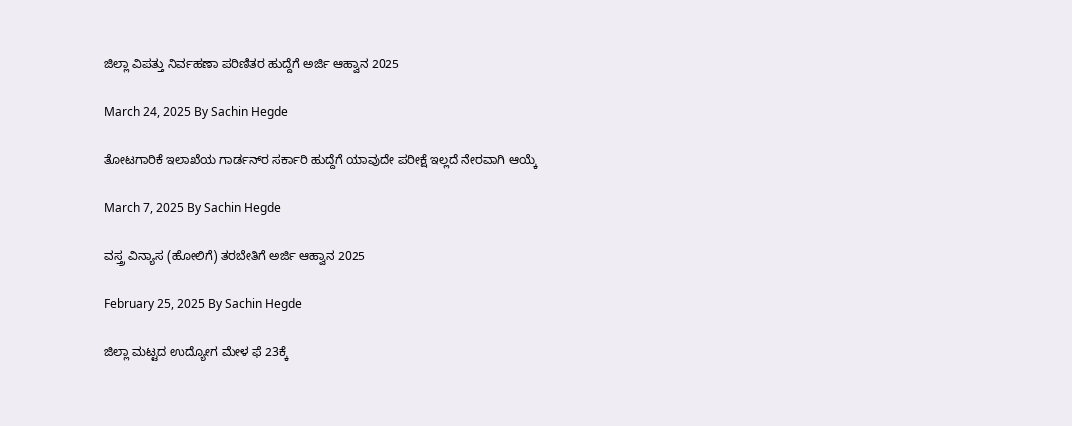ಜಿಲ್ಲಾ ವಿಪತ್ತು ನಿರ್ವಹಣಾ ಪರಿಣಿತರ ಹುದ್ದೆಗೆ ಅರ್ಜಿ ಆಹ್ವಾನ 2025

March 24, 2025 By Sachin Hegde

ತೋಟಗಾರಿಕೆ ಇಲಾಖೆಯ ಗಾರ್ಡನ್‌ರ ಸರ್ಕಾರಿ ಹುದ್ದೆಗೆ ಯಾವುದೇ ಪರೀಕ್ಷೆ ಇಲ್ಲದೆ ನೇರವಾಗಿ ಆಯ್ಕೆ

March 7, 2025 By Sachin Hegde

ವಸ್ತ್ರ ವಿನ್ಯಾಸ (ಹೋಲಿಗೆ) ತರಬೇತಿಗೆ ಅರ್ಜಿ ಆಹ್ವಾನ 2025

February 25, 2025 By Sachin Hegde

ಜಿಲ್ಲಾ ಮಟ್ಟದ ಉದ್ಯೋಗ ಮೇಳ ಫೆ 23ಕ್ಕೆ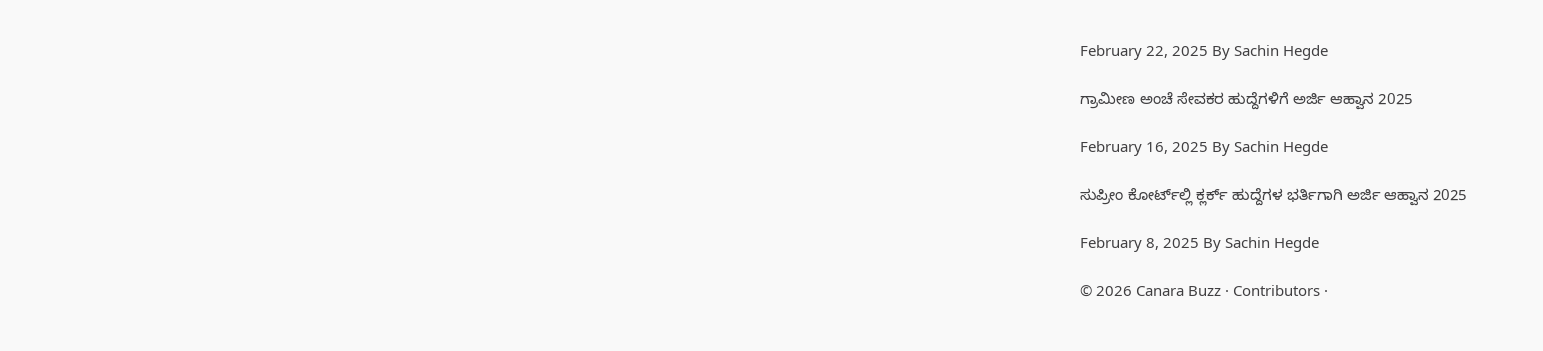February 22, 2025 By Sachin Hegde

ಗ್ರಾಮೀಣ ಅಂಚೆ ಸೇವಕರ ಹುದ್ದೆಗಳಿಗೆ ಅರ್ಜಿ ಆಹ್ವಾನ 2025

February 16, 2025 By Sachin Hegde

ಸುಪ್ರೀಂ ಕೋರ್ಟ್‌ಲ್ಲಿ ಕ್ಲರ್ಕ್ ಹುದ್ದೆಗಳ ಭರ್ತಿಗಾಗಿ ಅರ್ಜಿ ಆಹ್ವಾನ 2025

February 8, 2025 By Sachin Hegde

© 2026 Canara Buzz · Contributors ·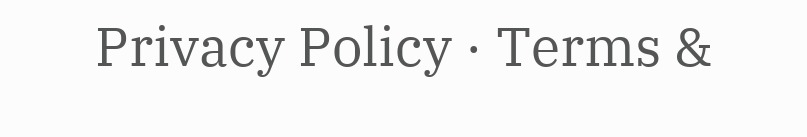Privacy Policy · Terms &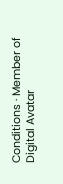Conditions · Member of Digital Avatar